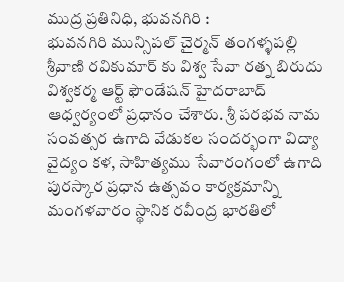ముద్ర ప్రతినిధి, భువనగిరి :
భువనగిరి మున్సిపల్ చైర్మన్ తంగళ్ళపల్లి శ్రీవాణి రవికుమార్ కు విశ్వ సేవా రత్న బిరుదు విశ్వకర్మ ఆర్ట్ ఫౌండేషన్ హైదరాబాద్ ఆధ్వర్యంలో ప్రధానం చేశారు. శ్రీ పరభవ నామ సంవత్సర ఉగాది వేడుకల సందర్భంగా విద్యా వైద్యం కళ, సాహిత్యము సేవారంగంలో ఉగాది పురస్కార ప్రధాన ఉత్సవం కార్యక్రమాన్ని మంగళవారం స్థానిక రవీంద్ర భారతిలో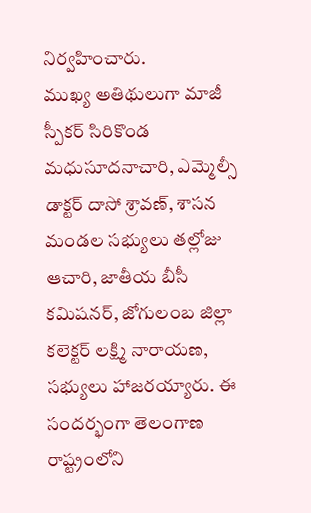నిర్వహించారు.
ముఖ్య అతిథులుగా మాజీ స్పీకర్ సిరికొండ మధుసూదనాచారి, ఎమ్మెల్సీ డాక్టర్ దాసో శ్రావణ్, శాసన మండల సభ్యులు తల్లోజు ఆచారి, జాతీయ బీసీ కమిషనర్, జోగులంబ జిల్లా కలెక్టర్ లక్ష్మి నారాయణ, సభ్యులు హాజరయ్యారు. ఈ సందర్భంగా తెలంగాణ రాష్ట్రంలోని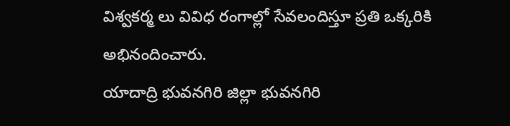విశ్వకర్మ లు వివిధ రంగాల్లో సేవలందిస్తూ ప్రతి ఒక్కరికి అభినందించారు.
యాదాద్రి భువనగిరి జిల్లా భువనగిరి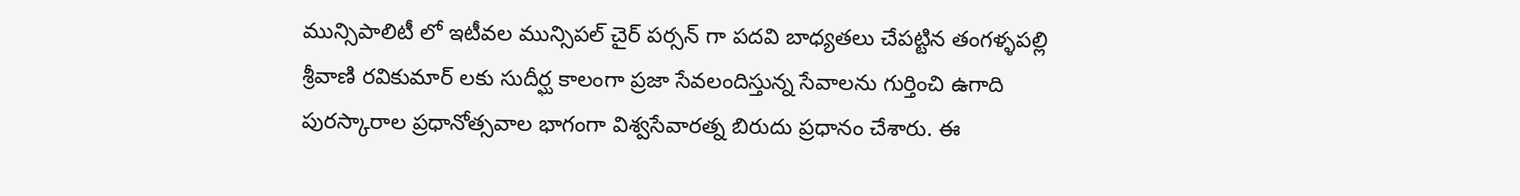మున్సిపాలిటీ లో ఇటీవల మున్సిపల్ చైర్ పర్సన్ గా పదవి బాధ్యతలు చేపట్టిన తంగళ్ళపల్లి శ్రీవాణి రవికుమార్ లకు సుదీర్ఘ కాలంగా ప్రజా సేవలందిస్తున్న సేవాలను గుర్తించి ఉగాది పురస్కారాల ప్రధానోత్సవాల భాగంగా విశ్వసేవారత్న బిరుదు ప్రధానం చేశారు. ఈ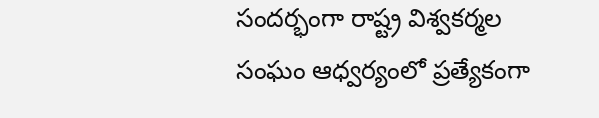సందర్భంగా రాష్ట్ర విశ్వకర్మల
సంఘం ఆధ్వర్యంలో ప్రత్యేకంగా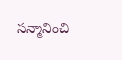సన్మానించి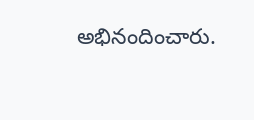అభినందించారు.